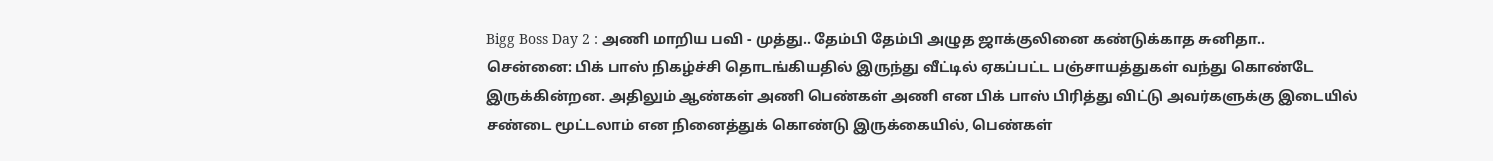Bigg Boss Day 2 : அணி மாறிய பவி - முத்து.. தேம்பி தேம்பி அழுத ஜாக்குலினை கண்டுக்காத சுனிதா..
சென்னை: பிக் பாஸ் நிகழ்ச்சி தொடங்கியதில் இருந்து வீட்டில் ஏகப்பட்ட பஞ்சாயத்துகள் வந்து கொண்டே இருக்கின்றன. அதிலும் ஆண்கள் அணி பெண்கள் அணி என பிக் பாஸ் பிரித்து விட்டு அவர்களுக்கு இடையில் சண்டை மூட்டலாம் என நினைத்துக் கொண்டு இருக்கையில், பெண்கள்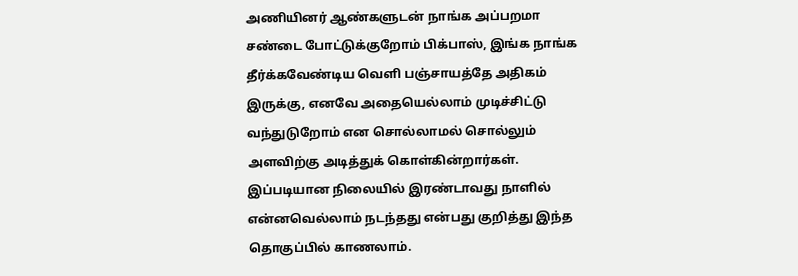அணியினர் ஆண்களுடன் நாங்க அப்பறமா சண்டை போட்டுக்குறோம் பிக்பாஸ், இங்க நாங்க தீர்க்கவேண்டிய வெளி பஞ்சாயத்தே அதிகம் இருக்கு, எனவே அதையெல்லாம் முடிச்சிட்டு வந்துடுறோம் என சொல்லாமல் சொல்லும் அளவிற்கு அடித்துக் கொள்கின்றார்கள். இப்படியான நிலையில் இரண்டாவது நாளில் என்னவெல்லாம் நடந்தது என்பது குறித்து இந்த தொகுப்பில் காணலாம்.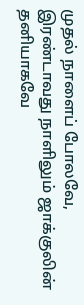முதல் நாளைப் போலவே, இரண்டாவது நாளிலும் ஜாக்குலின் தனியாகவே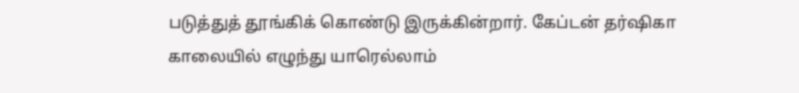படுத்துத் தூங்கிக் கொண்டு இருக்கின்றார். கேப்டன் தர்ஷிகா காலையில் எழுந்து யாரெல்லாம்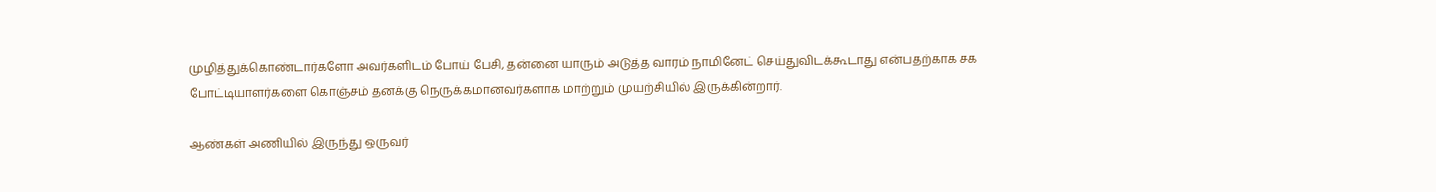முழித்துக்கொண்டார்களோ அவர்களிடம் போய் பேசி, தன்னை யாரும் அடுத்த வாரம் நாமினேட் செய்துவிடக்கூடாது என்பதற்காக சக போட்டியாளர்களை கொஞ்சம் தனக்கு நெருக்கமானவர்களாக மாற்றும் முயற்சியில் இருக்கின்றார்.

ஆண்கள் அணியில் இருந்து ஒருவர்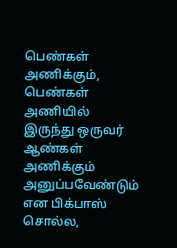பெண்கள் அணிக்கும், பெண்கள் அணியில் இருந்து ஒருவர் ஆண்கள் அணிக்கும் அனுப்பவேண்டும் என பிக்பாஸ் சொல்ல,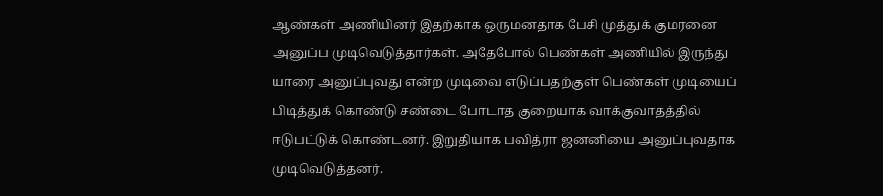ஆண்கள் அணியினர் இதற்காக ஒருமனதாக பேசி முத்துக் குமரனை அனுப்ப முடிவெடுத்தார்கள். அதேபோல் பெண்கள் அணியில் இருந்து யாரை அனுப்புவது என்ற முடிவை எடுப்பதற்குள் பெண்கள் முடியைப் பிடித்துக் கொண்டு சண்டை போடாத குறையாக வாக்குவாதத்தில் ஈடுபட்டுக் கொண்டனர். இறுதியாக பவித்ரா ஜனனியை அனுப்புவதாக முடிவெடுத்தனர்.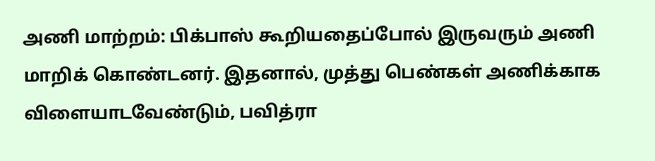அணி மாற்றம்: பிக்பாஸ் கூறியதைப்போல் இருவரும் அணி மாறிக் கொண்டனர். இதனால், முத்து பெண்கள் அணிக்காக விளையாடவேண்டும், பவித்ரா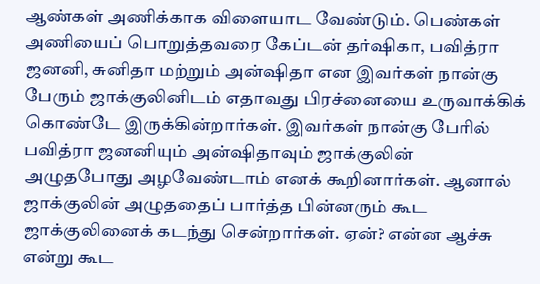ஆண்கள் அணிக்காக விளையாட வேண்டும். பெண்கள் அணியைப் பொறுத்தவரை கேப்டன் தர்ஷிகா, பவித்ரா ஜனனி, சுனிதா மற்றும் அன்ஷிதா என இவர்கள் நான்கு பேரும் ஜாக்குலினிடம் எதாவது பிரச்னையை உருவாக்கிக் கொண்டே இருக்கின்றார்கள். இவர்கள் நான்கு பேரில் பவித்ரா ஜனனியும் அன்ஷிதாவும் ஜாக்குலின் அழுதபோது அழவேண்டாம் எனக் கூறினார்கள். ஆனால் ஜாக்குலின் அழுததைப் பார்த்த பின்னரும் கூட ஜாக்குலினைக் கடந்து சென்றார்கள். ஏன்? என்ன ஆச்சு என்று கூட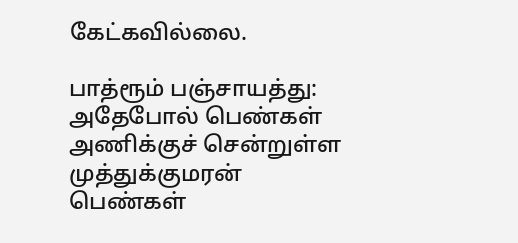கேட்கவில்லை.

பாத்ரூம் பஞ்சாயத்து: அதேபோல் பெண்கள் அணிக்குச் சென்றுள்ள முத்துக்குமரன் பெண்கள்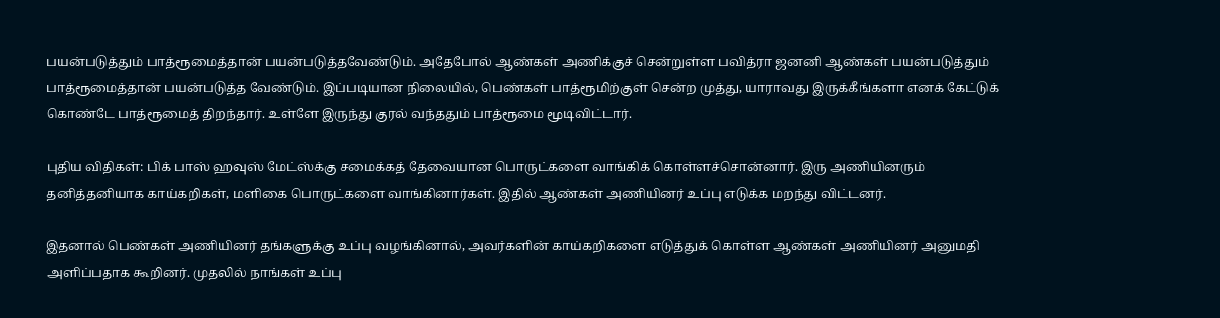பயன்படுத்தும் பாத்ரூமைத்தான் பயன்படுத்தவேண்டும். அதேபோல் ஆண்கள் அணிக்குச் சென்றுள்ள பவித்ரா ஜனனி ஆண்கள் பயன்படுத்தும் பாத்ரூமைத்தான் பயன்படுத்த வேண்டும். இப்படியான நிலையில், பெண்கள் பாத்ரூமிற்குள் சென்ற முத்து, யாராவது இருக்கீங்களா எனக் கேட்டுக் கொண்டே பாத்ரூமைத் திறந்தார். உள்ளே இருந்து குரல் வந்ததும் பாத்ரூமை மூடிவிட்டார்.

புதிய விதிகள்: பிக் பாஸ் ஹவுஸ் மேட்ஸ்க்கு சமைக்கத் தேவையான பொருட்களை வாங்கிக் கொள்ளச்சொன்னார். இரு அணியினரும் தனித்தனியாக காய்கறிகள், மளிகை பொருட்களை வாங்கினார்கள். இதில் ஆண்கள் அணியினர் உப்பு எடுக்க மறந்து விட்டனர்.

இதனால் பெண்கள் அணியினர் தங்களுக்கு உப்பு வழங்கினால், அவர்களின் காய்கறிகளை எடுத்துக் கொள்ள ஆண்கள் அணியினர் அனுமதி அளிப்பதாக கூறினர். முதலில் நாங்கள் உப்பு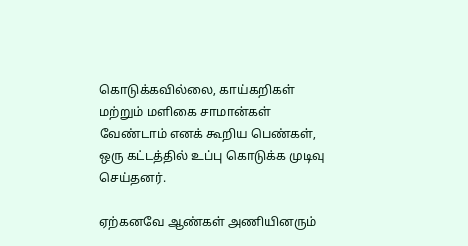கொடுக்கவில்லை, காய்கறிகள் மற்றும் மளிகை சாமான்கள் வேண்டாம் எனக் கூறிய பெண்கள், ஒரு கட்டத்தில் உப்பு கொடுக்க முடிவு செய்தனர்.

ஏற்கனவே ஆண்கள் அணியினரும்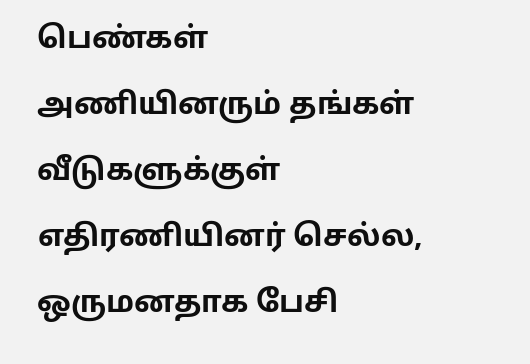பெண்கள் அணியினரும் தங்கள் வீடுகளுக்குள் எதிரணியினர் செல்ல, ஒருமனதாக பேசி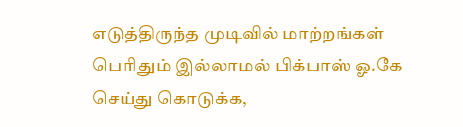எடுத்திருந்த முடிவில் மாற்றங்கள் பெரிதும் இல்லாமல் பிக்பாஸ் ஓ.கே செய்து கொடுக்க,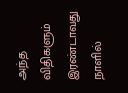அந்த விதிகளும் இரண்டாவது நாளில்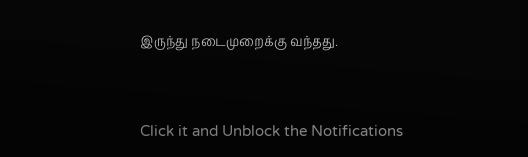இருந்து நடைமுறைக்கு வந்தது.


Click it and Unblock the Notifications